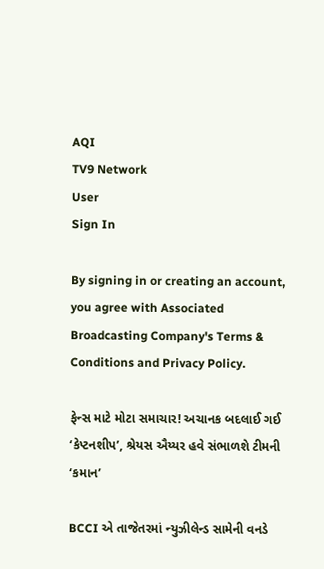AQI
TV9 Network
User
Sign In

By signing in or creating an account, you agree with Associated Broadcasting Company's Terms & Conditions and Privacy Policy.

ફેન્સ માટે મોટા સમાચાર! અચાનક બદલાઈ ગઈ ‘કેપ્ટનશીપ’, શ્રેયસ ઐય્યર હવે સંભાળશે ટીમની ‘કમાન’

BCCI એ તાજેતરમાં ન્યુઝીલેન્ડ સામેની વનડે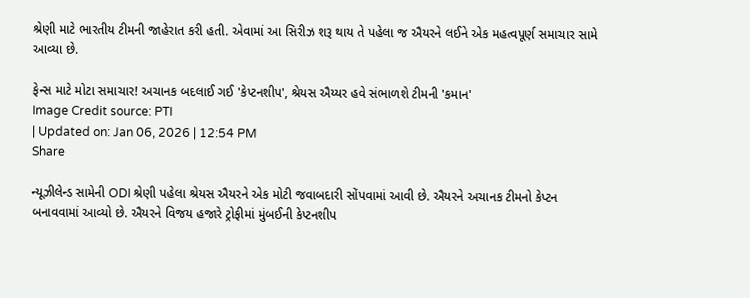શ્રેણી માટે ભારતીય ટીમની જાહેરાત કરી હતી. એવામાં આ સિરીઝ શરૂ થાય તે પહેલા જ ઐયરને લઈને એક મહત્વપૂર્ણ સમાચાર સામે આવ્યા છે.

ફેન્સ માટે મોટા સમાચાર! અચાનક બદલાઈ ગઈ 'કેપ્ટનશીપ', શ્રેયસ ઐય્યર હવે સંભાળશે ટીમની 'કમાન'
Image Credit source: PTI
| Updated on: Jan 06, 2026 | 12:54 PM
Share

ન્યૂઝીલેન્ડ સામેની ODI શ્રેણી પહેલા શ્રેયસ ઐયરને એક મોટી જવાબદારી સોંપવામાં આવી છે. ઐયરને અચાનક ટીમનો કેપ્ટન બનાવવામાં આવ્યો છે. ઐયરને વિજય હજારે ટ્રોફીમાં મુંબઈની કેપ્ટનશીપ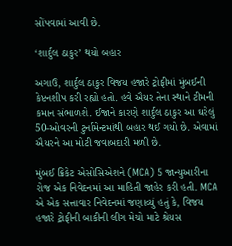સોંપવામાં આવી છે.

‘શાર્દુલ ઠાકુર’ થયો બહાર

અગાઉ, શાર્દુલ ઠાકુર વિજય હજારે ટ્રોફીમાં મુંબઈની કેપ્ટનશીપ કરી રહ્યો હતો. હવે ઐયર તેના સ્થાને ટીમની કમાન સંભાળશે. ઈજાને કારણે શાર્દુલ ઠાકુર આ ઘરેલું 50-ઓવરની ટુર્નામેન્ટમાંથી બહાર થઈ ગયો છે. એવામાં ઐયરને આ મોટી જવાબદારી મળી છે.

મુંબઈ ક્રિકેટ એસોસિએશને (MCA) 5 જાન્યુઆરીના રોજ એક નિવેદનમાં આ માહિતી જાહેર કરી હતી. MCA એ એક સત્તાવાર નિવેદનમાં જણાવ્યું હતું કે, વિજય હજારે ટ્રોફીની બાકીની લીગ મેચો માટે શ્રેયસ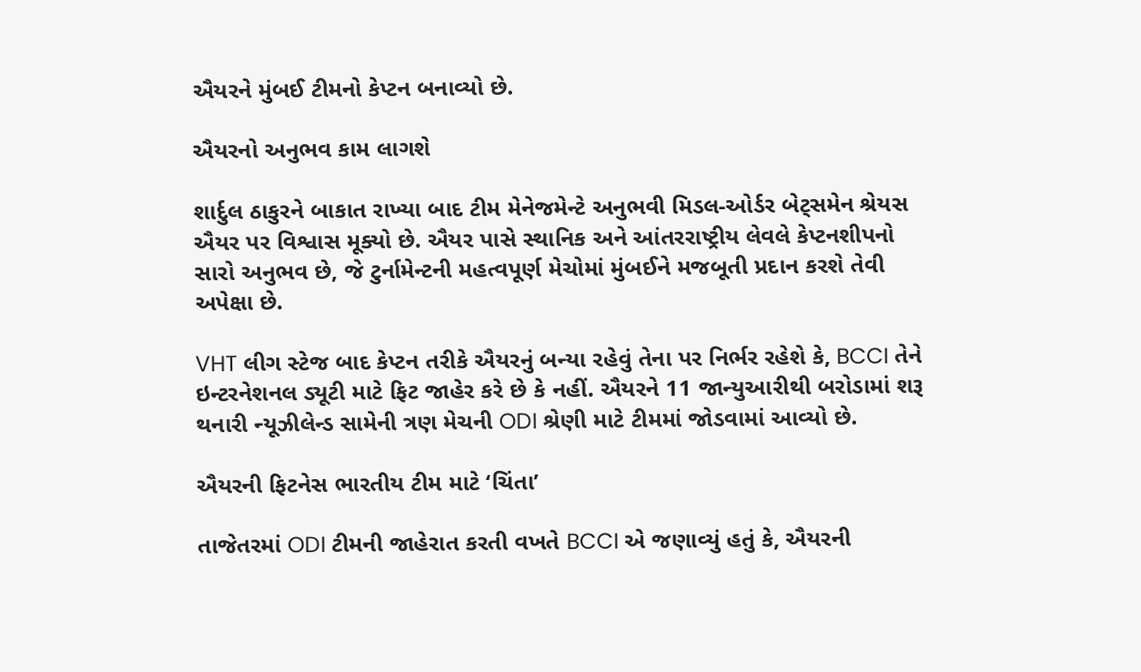ઐયરને મુંબઈ ટીમનો કેપ્ટન બનાવ્યો છે.

ઐયરનો અનુભવ કામ લાગશે

શાર્દુલ ઠાકુરને બાકાત રાખ્યા બાદ ટીમ મેનેજમેન્ટે અનુભવી મિડલ-ઓર્ડર બેટ્સમેન શ્રેયસ ઐયર પર વિશ્વાસ મૂક્યો છે. ઐયર પાસે સ્થાનિક અને આંતરરાષ્ટ્રીય લેવલે કેપ્ટનશીપનો સારો અનુભવ છે, જે ટુર્નામેન્ટની મહત્વપૂર્ણ મેચોમાં મુંબઈને મજબૂતી પ્રદાન કરશે તેવી અપેક્ષા છે.

VHT લીગ સ્ટેજ બાદ કેપ્ટન તરીકે ઐયરનું બન્યા રહેવું તેના પર નિર્ભર રહેશે કે, BCCI તેને ઇન્ટરનેશનલ ડ્યૂટી માટે ફિટ જાહેર કરે છે કે નહીં. ઐયરને 11 જાન્યુઆરીથી બરોડામાં શરૂ થનારી ન્યૂઝીલેન્ડ સામેની ત્રણ મેચની ODI શ્રેણી માટે ટીમમાં જોડવામાં આવ્યો છે.

ઐયરની ફિટનેસ ભારતીય ટીમ માટે ‘ચિંતા’

તાજેતરમાં ODI ટીમની જાહેરાત કરતી વખતે BCCI એ જણાવ્યું હતું કે, ઐયરની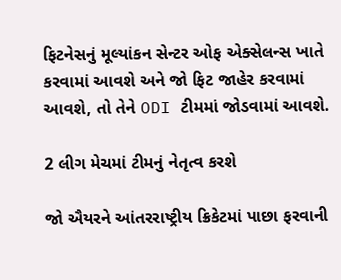ફિટનેસનું મૂલ્યાંકન સેન્ટર ઓફ એક્સેલન્સ ખાતે કરવામાં આવશે અને જો ફિટ જાહેર કરવામાં આવશે, તો તેને ODI ટીમમાં જોડવામાં આવશે.

2 લીગ મેચમાં ટીમનું નેતૃત્વ કરશે

જો ઐયરને આંતરરાષ્ટ્રીય ક્રિકેટમાં પાછા ફરવાની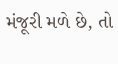મંજૂરી મળે છે, તો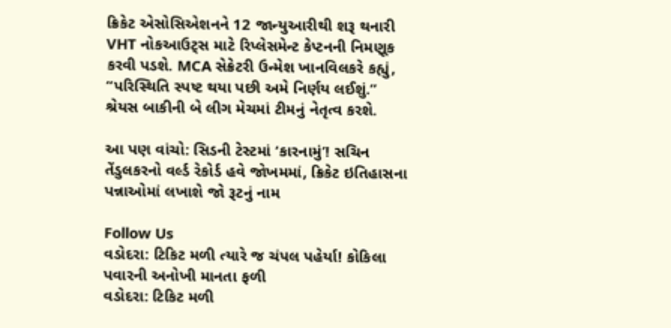ક્રિકેટ એસોસિએશનને 12 જાન્યુઆરીથી શરૂ થનારી VHT નોકઆઉટ્સ માટે રિપ્લેસમેન્ટ કેપ્ટનની નિમણૂક કરવી પડશે. MCA સેક્રેટરી ઉન્મેશ ખાનવિલકરે કહ્યું, “પરિસ્થિતિ સ્પષ્ટ થયા પછી અમે નિર્ણય લઈશું.” શ્રેયસ બાકીની બે લીગ મેચમાં ટીમનું નેતૃત્વ કરશે.

આ પણ વાંચો: સિડની ટેસ્ટમાં ‘કારનામું’! સચિન તેંડુલકરનો વર્લ્ડ રેકોર્ડ હવે જોખમમાં, ક્રિકેટ ઇતિહાસના પન્નાઓમાં લખાશે જો રૂટનું નામ

Follow Us
વડોદરા: ટિકિટ મળી ત્યારે જ ચંપલ પહેર્યા! કોકિલા પવારની અનોખી માનતા ફળી
વડોદરા: ટિકિટ મળી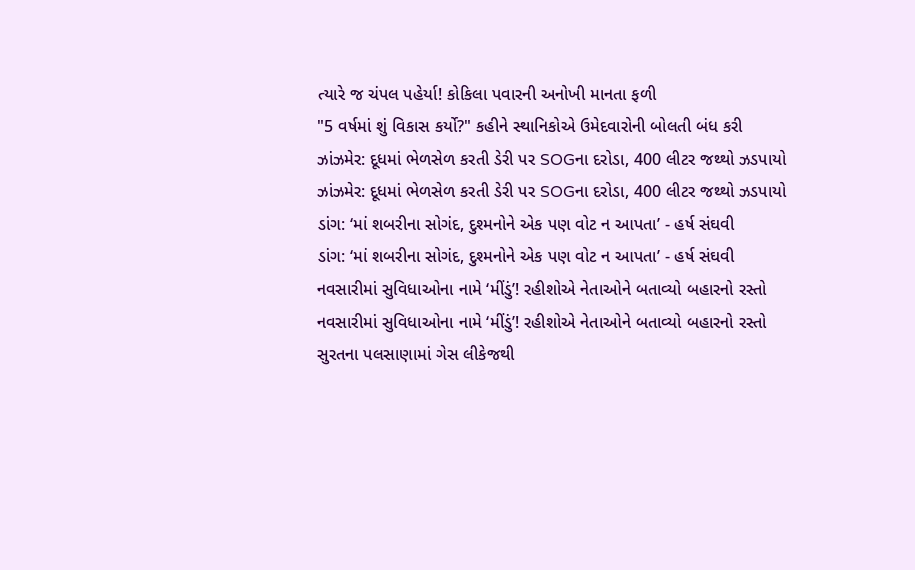ત્યારે જ ચંપલ પહેર્યા! કોકિલા પવારની અનોખી માનતા ફળી
"5 વર્ષમાં શું વિકાસ કર્યો?" કહીને સ્થાનિકોએ ઉમેદવારોની બોલતી બંધ કરી
ઝાંઝમેર: દૂધમાં ભેળસેળ કરતી ડેરી પર SOGના દરોડા, 400 લીટર જથ્થો ઝડપાયો
ઝાંઝમેર: દૂધમાં ભેળસેળ કરતી ડેરી પર SOGના દરોડા, 400 લીટર જથ્થો ઝડપાયો
ડાંગ: ‘માં શબરીના સોગંદ, દુશ્મનોને એક પણ વોટ ન આપતા’ - હર્ષ સંઘવી
ડાંગ: ‘માં શબરીના સોગંદ, દુશ્મનોને એક પણ વોટ ન આપતા’ - હર્ષ સંઘવી
નવસારીમાં સુવિધાઓના નામે ‘મીંડું’! રહીશોએ નેતાઓને બતાવ્યો બહારનો રસ્તો
નવસારીમાં સુવિધાઓના નામે ‘મીંડું’! રહીશોએ નેતાઓને બતાવ્યો બહારનો રસ્તો
સુરતના પલસાણામાં ગેસ લીકેજથી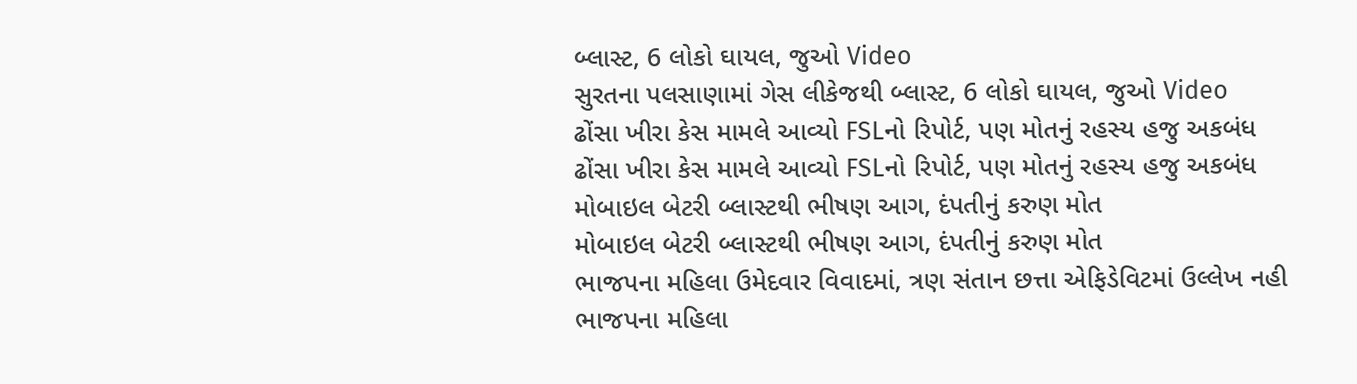બ્લાસ્ટ, 6 લોકો ઘાયલ, જુઓ Video
સુરતના પલસાણામાં ગેસ લીકેજથી બ્લાસ્ટ, 6 લોકો ઘાયલ, જુઓ Video
ઢોંસા ખીરા કેસ મામલે આવ્યો FSLનો રિપોર્ટ, પણ મોતનું રહસ્ય હજુ અકબંધ
ઢોંસા ખીરા કેસ મામલે આવ્યો FSLનો રિપોર્ટ, પણ મોતનું રહસ્ય હજુ અકબંધ
મોબાઇલ બેટરી બ્લાસ્ટથી ભીષણ આગ, દંપતીનું કરુણ મોત
મોબાઇલ બેટરી બ્લાસ્ટથી ભીષણ આગ, દંપતીનું કરુણ મોત
ભાજપના મહિલા ઉમેદવાર વિવાદમાં, ત્રણ સંતાન છત્તા એફિડેવિટમાં ઉલ્લેખ નહી
ભાજપના મહિલા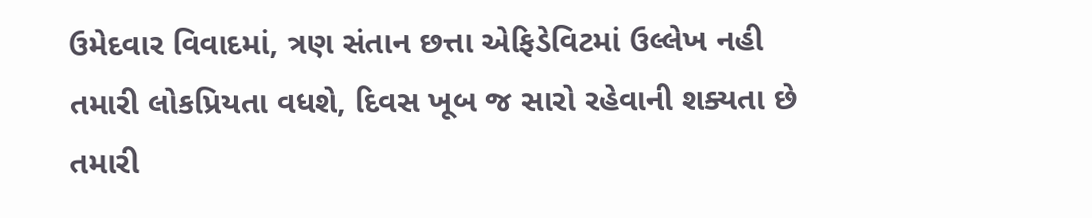ઉમેદવાર વિવાદમાં, ત્રણ સંતાન છત્તા એફિડેવિટમાં ઉલ્લેખ નહી
તમારી લોકપ્રિયતા વધશે, દિવસ ખૂબ જ સારો રહેવાની શક્યતા છે
તમારી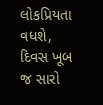લોકપ્રિયતા વધશે, દિવસ ખૂબ જ સારો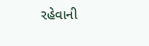રહેવાની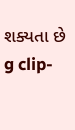શક્યતા છે
g clip-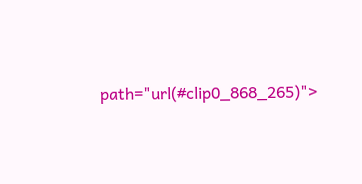path="url(#clip0_868_265)">